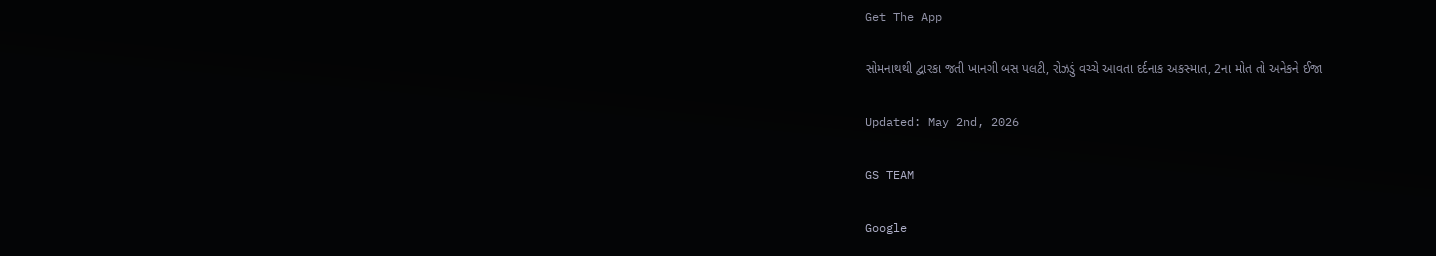Get The App

સોમનાથથી દ્વારકા જતી ખાનગી બસ પલટી, રોઝડું વચ્ચે આવતા દર્દનાક અકસ્માત, 2ના મોત તો અનેકને ઈજા

Updated: May 2nd, 2026

GS TEAM

Google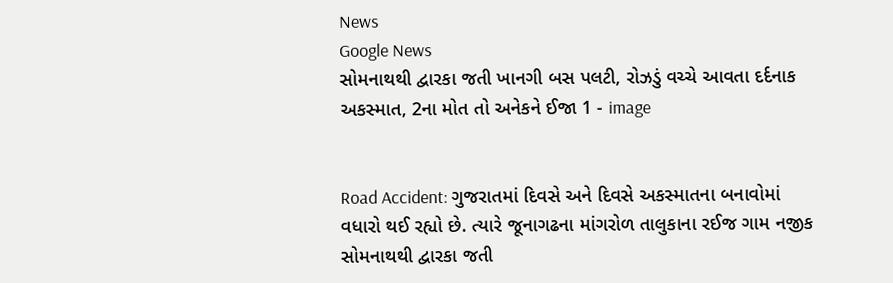News
Google News
સોમનાથથી દ્વારકા જતી ખાનગી બસ પલટી, રોઝડું વચ્ચે આવતા દર્દનાક અકસ્માત, 2ના મોત તો અનેકને ઈજા 1 - image


Road Accident: ગુજરાતમાં દિવસે અને દિવસે અકસ્માતના બનાવોમાં વધારો થઈ રહ્યો છે. ત્યારે જૂનાગઢના માંગરોળ તાલુકાના રઈજ ગામ નજીક સોમનાથથી દ્વારકા જતી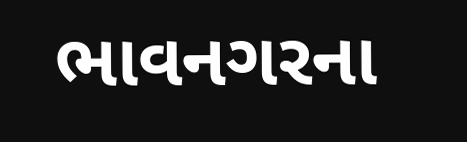ભાવનગરના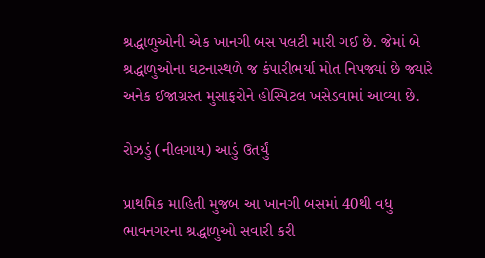શ્રદ્ધાળુઓની એક ખાનગી બસ પલટી મારી ગઈ છે. જેમાં બે શ્રદ્ધાળુઓના ઘટનાસ્થળે જ કંપારીભર્યા મોત નિપજ્યાં છે જ્યારે અનેક ઈજાગ્રસ્ત મુસાફરોને હોસ્પિટલ ખસેડવામાં આવ્યા છે.

રોઝડું (નીલગાય) આડું ઉતર્યું

પ્રાથમિક માહિતી મુજબ આ ખાનગી બસમાં 40થી વધુ ભાવનગરના શ્રદ્ધાળુઓ સવારી કરી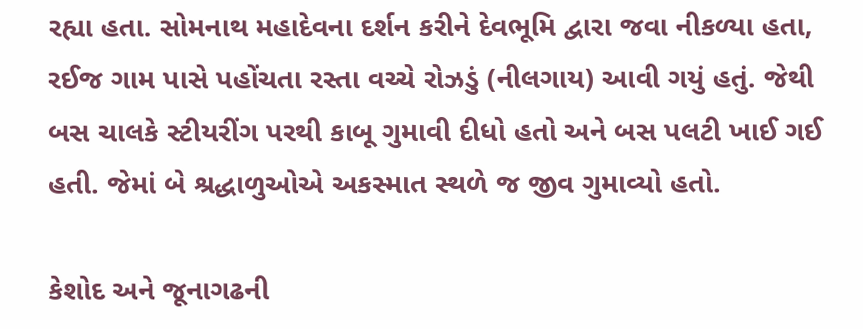રહ્યા હતા. સોમનાથ મહાદેવના દર્શન કરીને દેવભૂમિ દ્વારા જવા નીકળ્યા હતા, રઈજ ગામ પાસે પહોંચતા રસ્તા વચ્ચે રોઝડું (નીલગાય) આવી ગયું હતું. જેથી બસ ચાલકે સ્ટીયરીંગ પરથી કાબૂ ગુમાવી દીધો હતો અને બસ પલટી ખાઈ ગઈ હતી. જેમાં બે શ્રદ્ધાળુઓએ અકસ્માત સ્થળે જ જીવ ગુમાવ્યો હતો.

કેશોદ અને જૂનાગઢની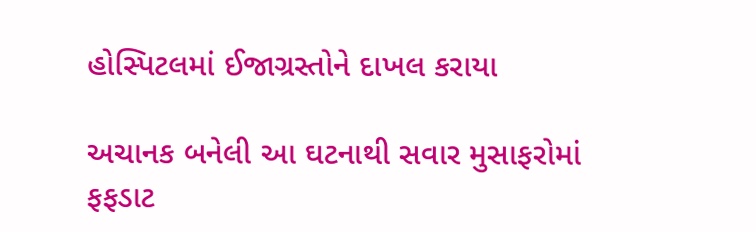હોસ્પિટલમાં ઈજાગ્રસ્તોને દાખલ કરાયા

અચાનક બનેલી આ ઘટનાથી સવાર મુસાફરોમાં ફફડાટ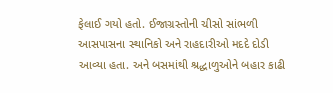ફેલાઈ ગયો હતો. ઈજાગ્રસ્તોની ચીસો સાંભળી આસપાસના સ્થાનિકો અને રાહદારીઓ મદદે દોડી આવ્યા હતા. અને બસમાંથી શ્રદ્ધાળુઓને બહાર કાઢી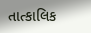તાત્કાલિક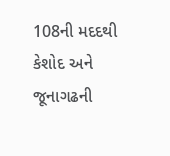108ની મદદથી કેશોદ અને જૂનાગઢની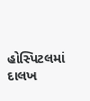હોસ્પિટલમાં દાલખ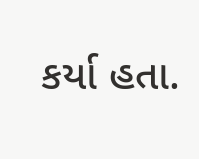કર્યા હતા.